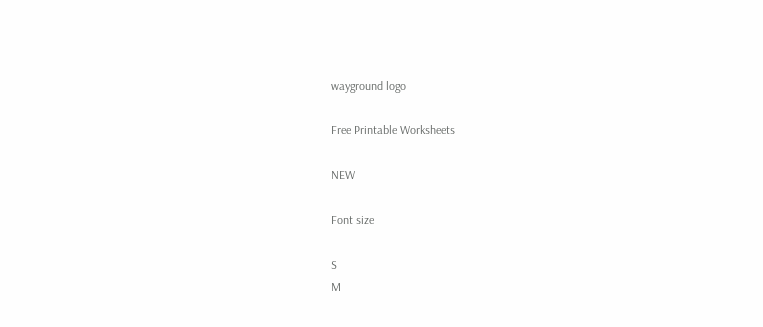wayground logo

Free Printable Worksheets

NEW

Font size

S
M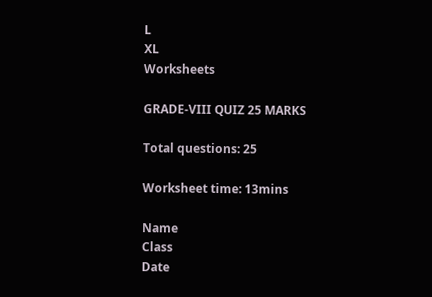L
XL
Worksheets

GRADE-VIII QUIZ 25 MARKS

Total questions: 25

Worksheet time: 13mins

Name
Class
Date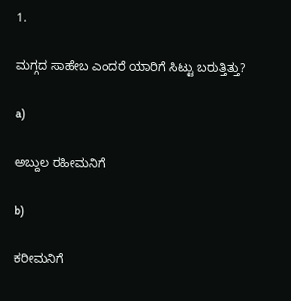1.

ಮಗ್ಗದ ಸಾಹೇಬ ಎಂದರೆ ಯಾರಿಗೆ ಸಿಟ್ಟು ಬರುತ್ತಿತ್ತು?

a)

ಅಬ್ದುಲ ರಹೀಮನಿಗೆ

b)

ಕರೀಮನಿಗೆ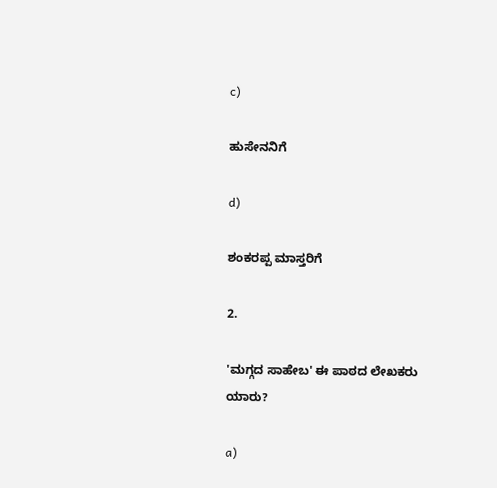c)

ಹುಸೇನನಿಗೆ

d)

ಶಂಕರಪ್ಪ ಮಾಸ್ತರಿಗೆ

2.

'ಮಗ್ಗದ ಸಾಹೇಬ' ಈ ಪಾಠದ ಲೇಖಕರು ಯಾರು?

a)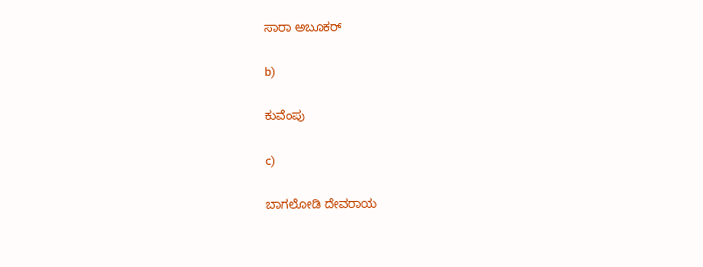ಸಾರಾ ಅಬೂಕರ್

b)

ಕುವೆಂಪು

c)

ಬಾಗಲೋಡಿ ದೇವರಾಯ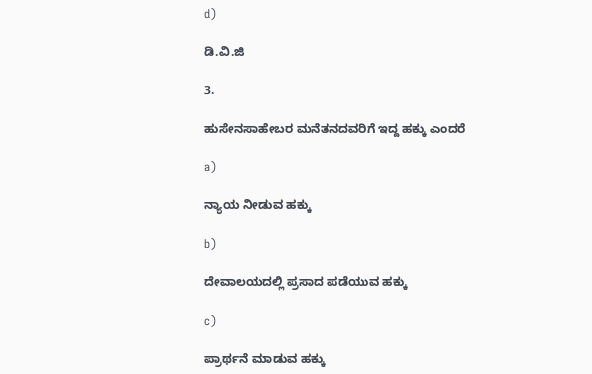d)

ಡಿ.ವಿ.ಜಿ

3.

ಹುಸೇನಸಾಹೇಬರ ಮನೆತನದವರಿಗೆ ಇದ್ದ ಹಕ್ಕು ಎಂದರೆ

a)

ನ್ಯಾಯ ನೀಡುವ ಹಕ್ಕು

b)

ದೇವಾಲಯದಲ್ಲಿ ಪ್ರಸಾದ ಪಡೆಯುವ ಹಕ್ಕು

c)

ಪ್ರಾರ್ಥನೆ ಮಾಡುವ ಹಕ್ಕು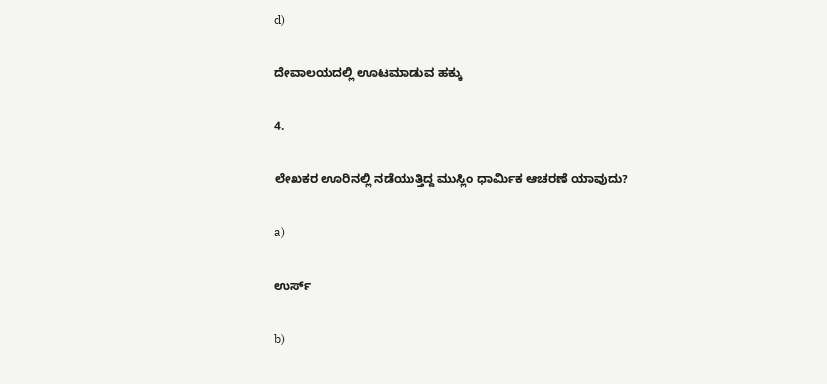d)

ದೇವಾಲಯದಲ್ಲಿ ಊಟಮಾಡುವ ಹಕ್ಕು

4.

ಲೇಖಕರ ಊರಿನಲ್ಲಿ ನಡೆಯುತ್ತಿದ್ದ ಮುಸ್ಲಿಂ ಧಾರ್ಮಿಕ ಆಚರಣೆ ಯಾವುದು?

a)

ಉರ್ಸ್

b)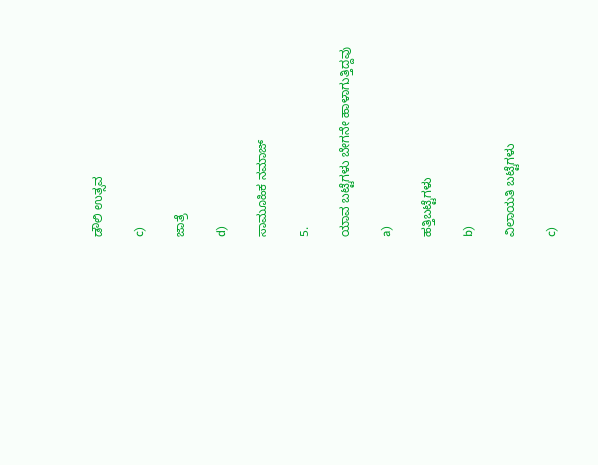ಡೌಲಿ ಉತ್ಸವ

c)

ಜಾತ್ರೆ

d)

ಸಾಮೂಹಿಕ ನಮಾಜ್

5.

ಯಾವ ಬಟ್ಟೆಗಳು ಬೇಗನೇ ಹಾಳಾಗುತ್ತಿದ್ದವು

a)

ಹತ್ತಿಬಟ್ಟೆಗಳು

b)

ವಿಲಾಯತಿ ಬಟ್ಟೆಗಳು

c)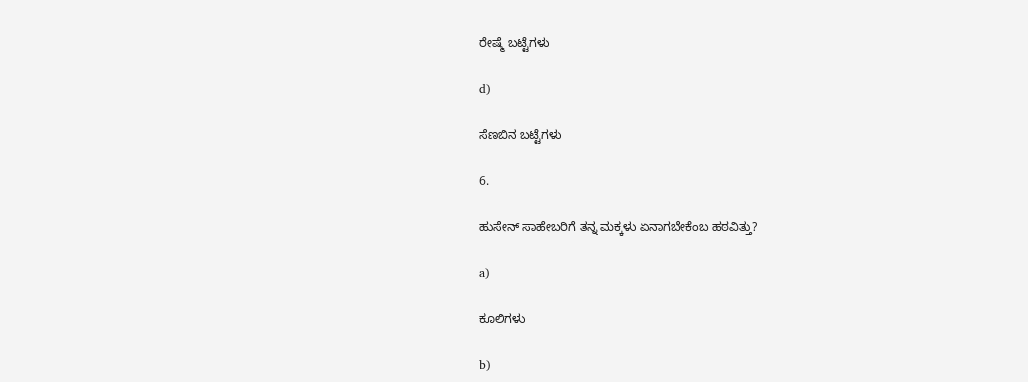ರೇಷ್ಮೆ ಬಟ್ಟೆಗಳು

d)

ಸೆಣಬಿನ ಬಟ್ಟೆಗಳು

6.

ಹುಸೇನ್ ಸಾಹೇಬರಿಗೆ ತನ್ನ ಮಕ್ಕಳು ಏನಾಗಬೇಕೆಂಬ ಹಠವಿತ್ತು?

a)

ಕೂಲಿಗಳು

b)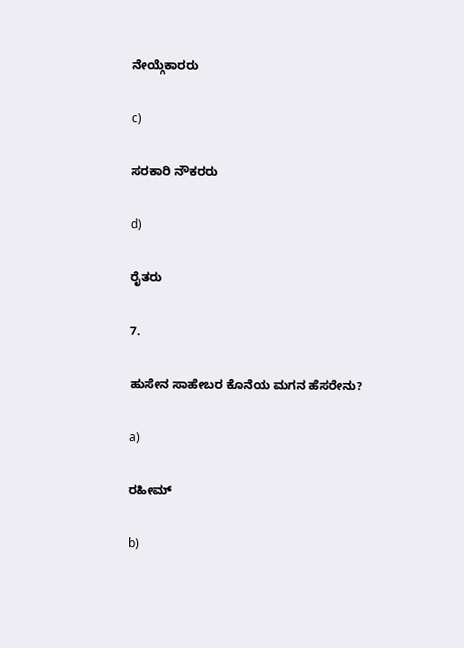ನೇಯ್ಗೆಕಾರರು

c)

ಸರಕಾರಿ ನೌಕರರು

d)

ರೈತರು

7.

ಹುಸೇನ ಸಾಹೇಬರ ಕೊನೆಯ ಮಗನ ಹೆಸರೇನು?

a)

ರಹೀಮ್

b)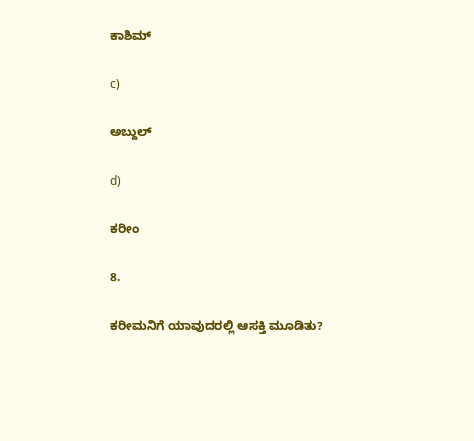ಕಾಶಿಮ್

c)

ಅಬ್ದುಲ್

d)

ಕರೀಂ

8.

ಕರೀಮನಿಗೆ ಯಾವುದರಲ್ಲಿ ಆಸಕ್ತಿ ಮೂಡಿತು?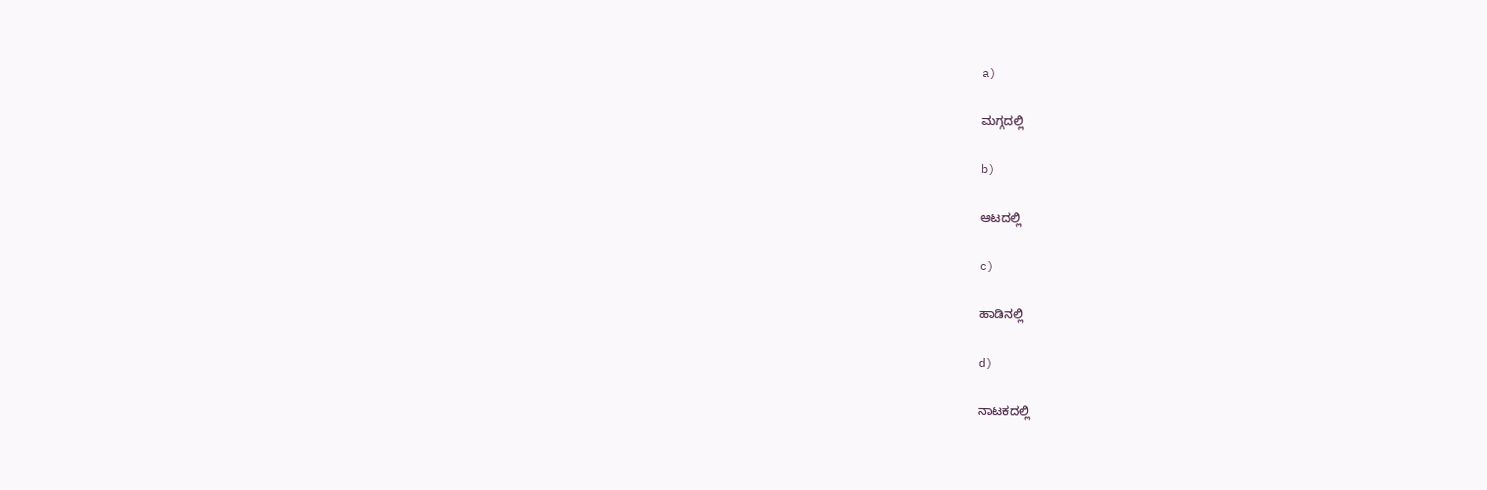a)

ಮಗ್ಗದಲ್ಲಿ

b)

ಆಟದಲ್ಲಿ

c)

ಹಾಡಿನಲ್ಲಿ

d)

ನಾಟಕದಲ್ಲಿ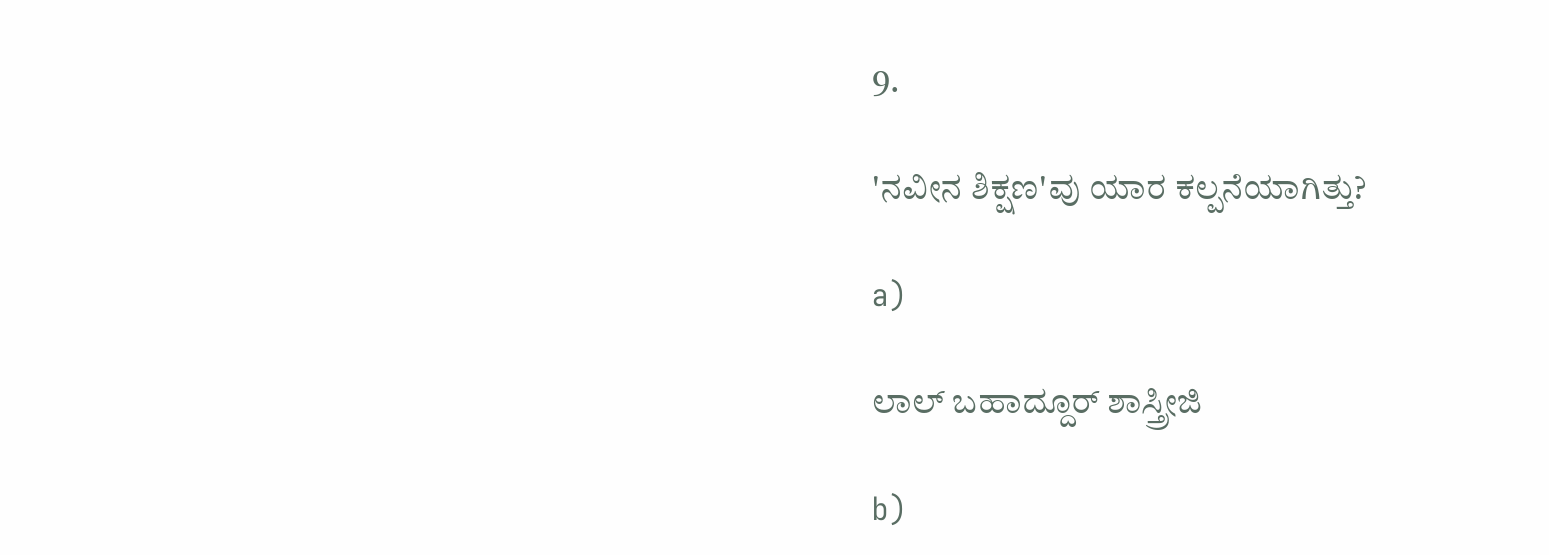9.

'ನವೀನ ಶಿಕ್ಷಣ'ವು ಯಾರ ಕಲ್ಪನೆಯಾಗಿತ್ತು?

a)

ಲಾಲ್ ಬಹಾದ್ದೂರ್ ಶಾಸ್ತ್ರೀಜಿ

b)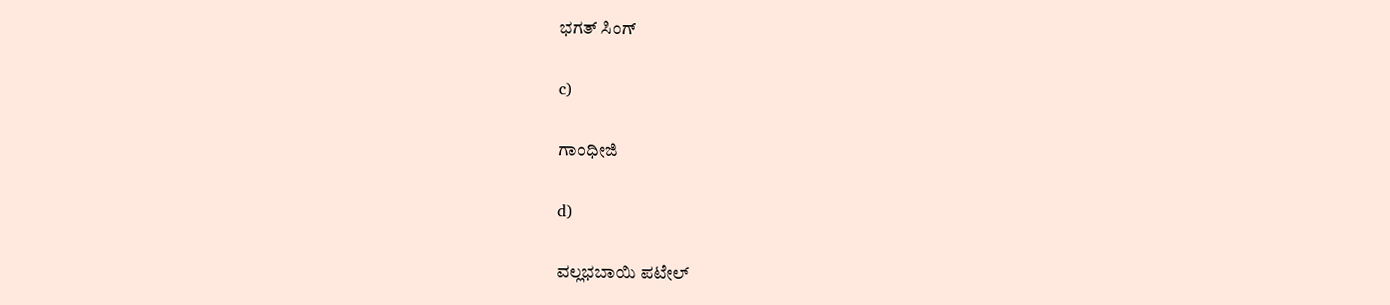ಭಗತ್ ಸಿಂಗ್

c)

ಗಾಂಧೀಜಿ

d)

ವಲ್ಲಭಬಾಯಿ ಪಟೇಲ್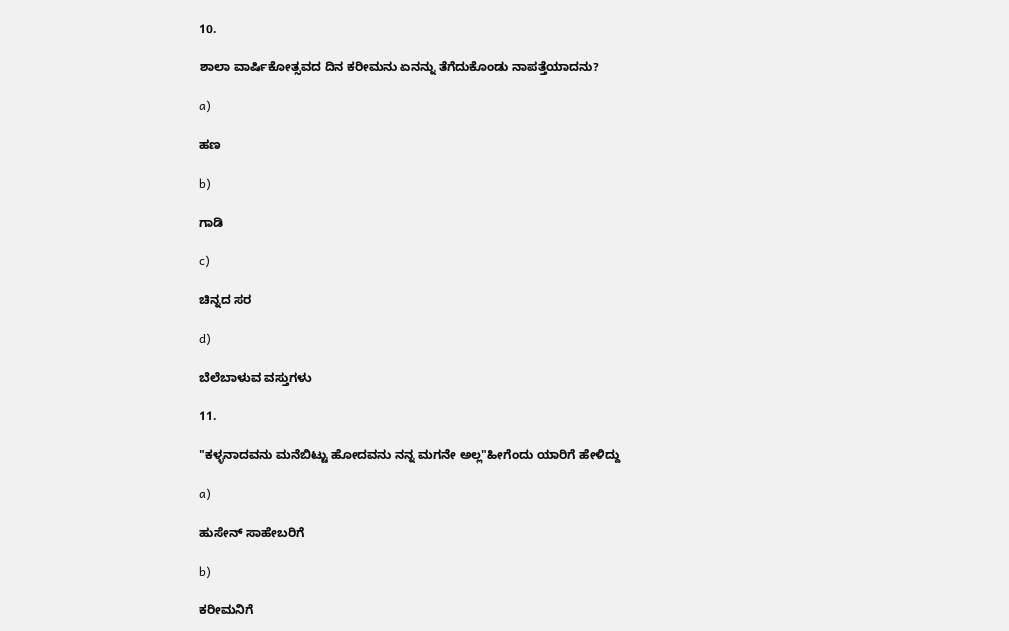10.

ಶಾಲಾ ವಾರ್ಷಿಕೋತ್ಸವದ ದಿನ ಕರೀಮನು ಏನನ್ನು ತೆಗೆದುಕೊಂಡು ನಾಪತ್ತೆಯಾದನು?

a)

ಹಣ

b)

ಗಾಡಿ

c)

ಚಿನ್ನದ ಸರ

d)

ಬೆಲೆಬಾಳುವ ವಸ್ತುಗಳು

11.

"ಕಳ್ಳನಾದವನು ಮನೆಬಿಟ್ಟು ಹೋದವನು ನನ್ನ ಮಗನೇ ಅಲ್ಲ"ಹೀಗೆಂದು ಯಾರಿಗೆ ಹೇಳಿದ್ದು

a)

ಹುಸೇನ್ ಸಾಹೇಬರಿಗೆ

b)

ಕರೀಮನಿಗೆ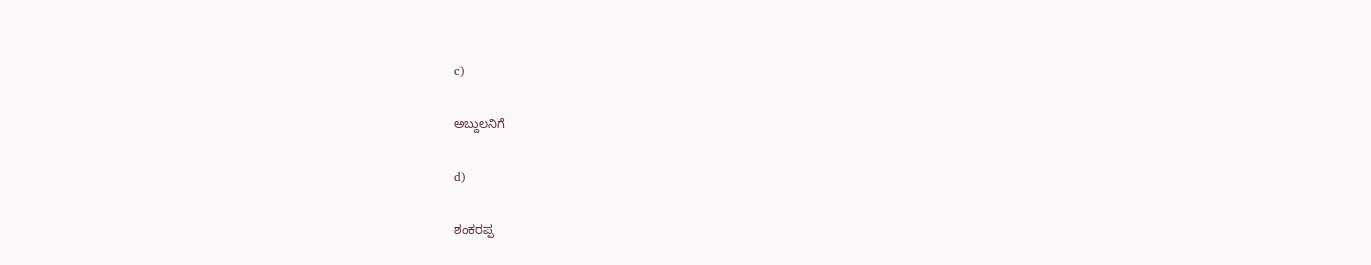c)

ಅಬ್ದುಲನಿಗೆ

d)

ಶಂಕರಪ್ಪ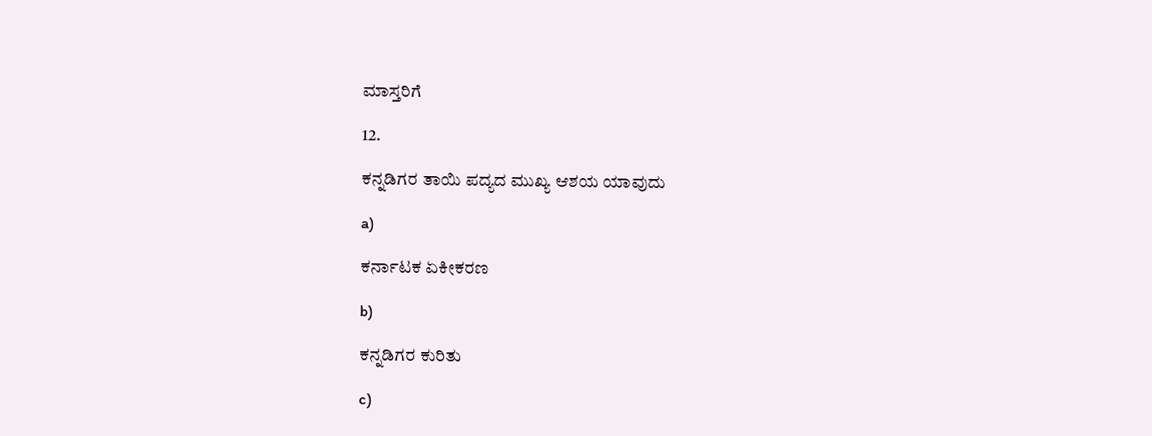ಮಾಸ್ತರಿಗೆ

12.

ಕನ್ನಡಿಗರ ತಾಯಿ ಪದ್ಯದ ಮುಖ್ಯ ಆಶಯ ಯಾವುದು

a)

ಕರ್ನಾಟಕ ಏಕೀಕರಣ

b)

ಕನ್ನಡಿಗರ ಕುರಿತು

c)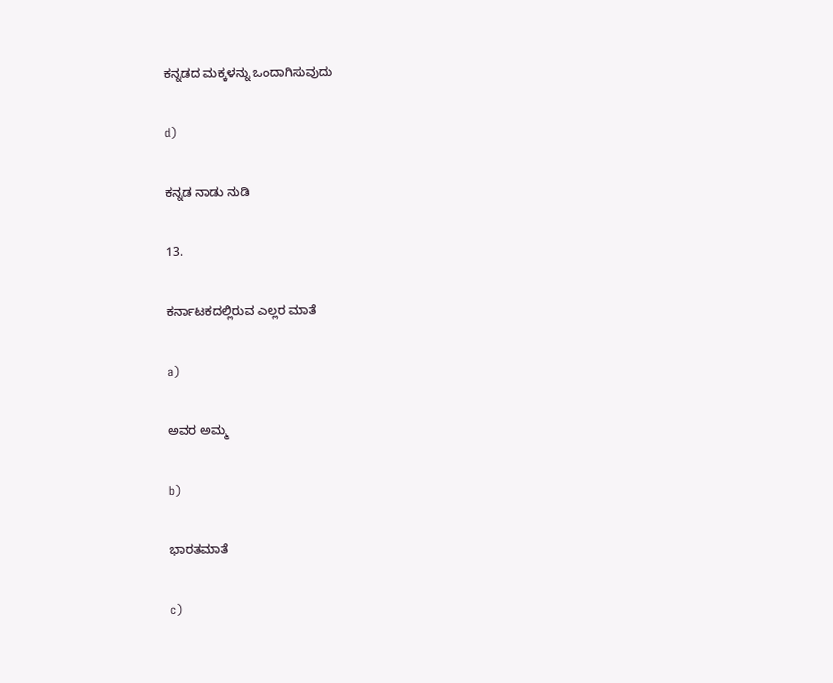ಕನ್ನಡದ ಮಕ್ಕಳನ್ನು ಒಂದಾಗಿಸುವುದು

d)

ಕನ್ನಡ ನಾಡು ನುಡಿ

13.

ಕರ್ನಾಟಕದಲ್ಲಿರುವ ಎಲ್ಲರ ಮಾತೆ

a)

ಅವರ ಅಮ್ಮ

b)

ಭಾರತಮಾತೆ

c)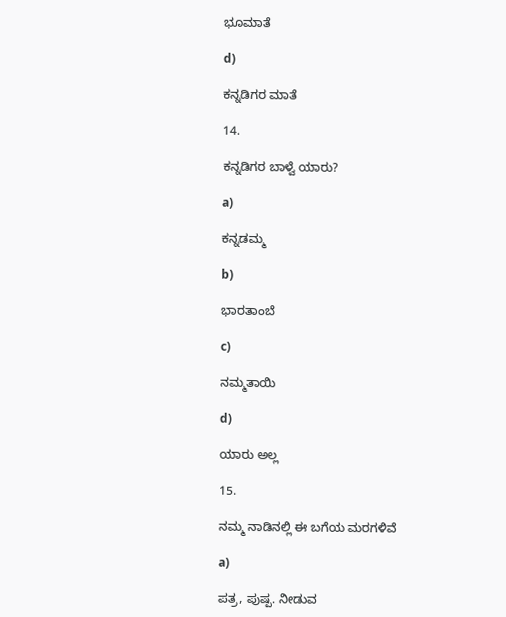ಭೂಮಾತೆ

d)

ಕನ್ನಡಿಗರ ಮಾತೆ

14.

ಕನ್ನಡಿಗರ ಬಾಳ್ವೆ ಯಾರು?

a)

ಕನ್ನಡಮ್ಮ

b)

ಭಾರತಾಂಬೆ

c)

ನಮ್ಮತಾಯಿ

d)

ಯಾರು ಅಲ್ಲ

15.

ನಮ್ಮ ನಾಡಿನಲ್ಲಿ ಈ ಬಗೆಯ ಮರಗಳಿವೆ

a)

ಪತ್ರ, ಪುಷ್ಪ. ನೀಡುವ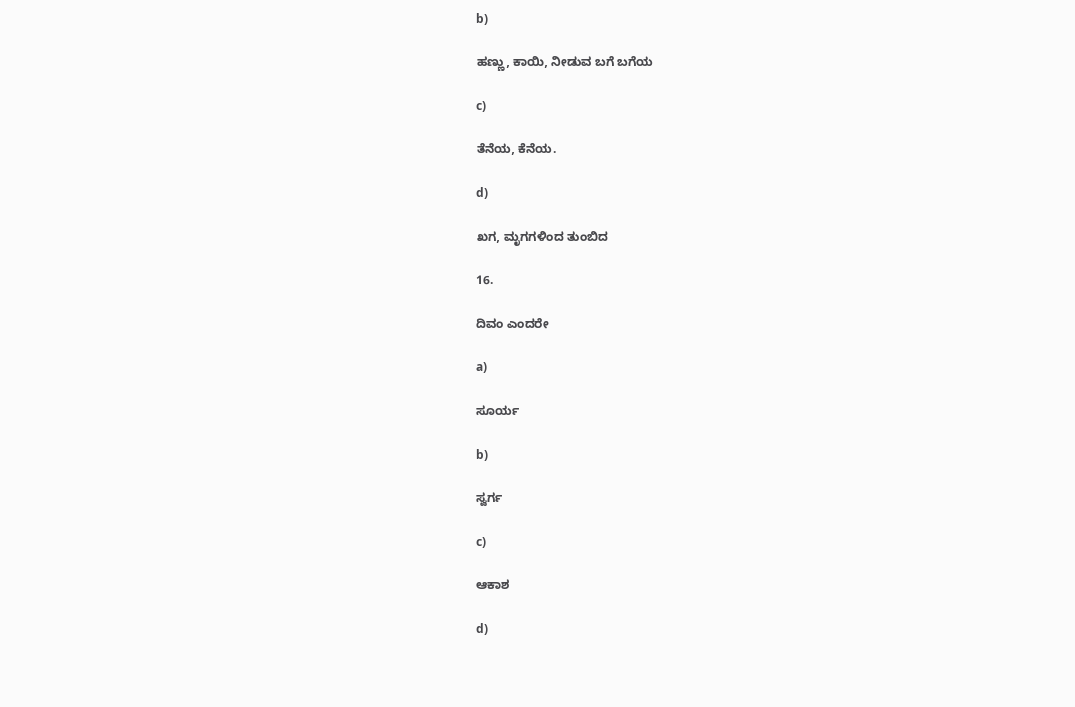b)

ಹಣ್ಣು, ಕಾಯಿ, ನೀಡುವ ಬಗೆ ಬಗೆಯ

c)

ತೆನೆಯ, ಕೆನೆಯ.

d)

ಖಗ, ಮೃಗಗಳಿಂದ ತುಂಬಿದ

16.

ದಿವಂ ಎಂದರೇ

a)

ಸೂರ್ಯ

b)

ಸ್ವರ್ಗ

c)

ಆಕಾಶ

d)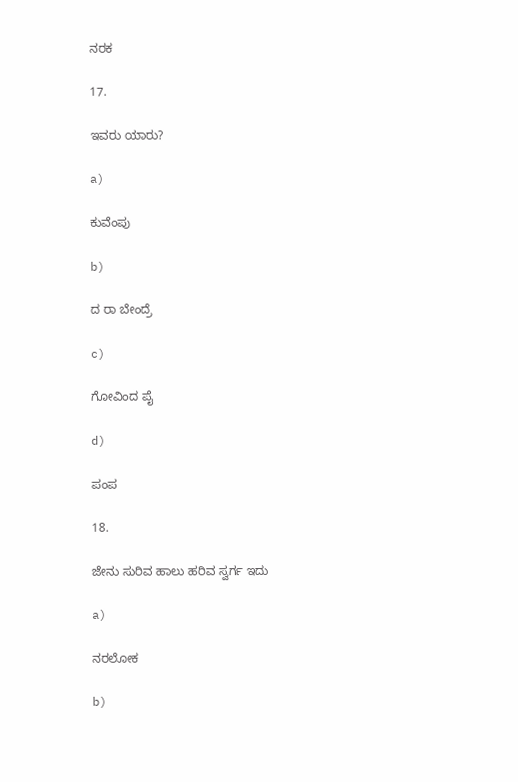ನರಕ

17.

ಇವರು ಯಾರು?

a)

ಕುವೆಂಪು

b)

ದ ರಾ ಬೇಂದ್ರೆ

c)

ಗೋವಿಂದ ಪೈ

d)

ಪಂಪ

18.

ಜೇನು ಸುರಿವ ಹಾಲು ಹರಿವ ಸ್ವರ್ಗ ಇದು

a)

ನರಲೋಕ

b)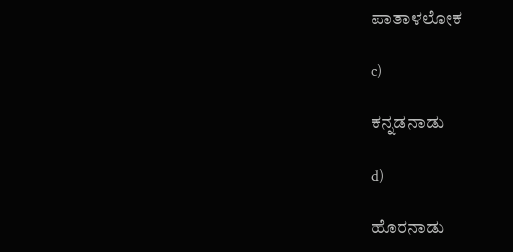ಪಾತಾಳಲೋಕ

c)

ಕನ್ನಡನಾಡು

d)

ಹೊರನಾಡು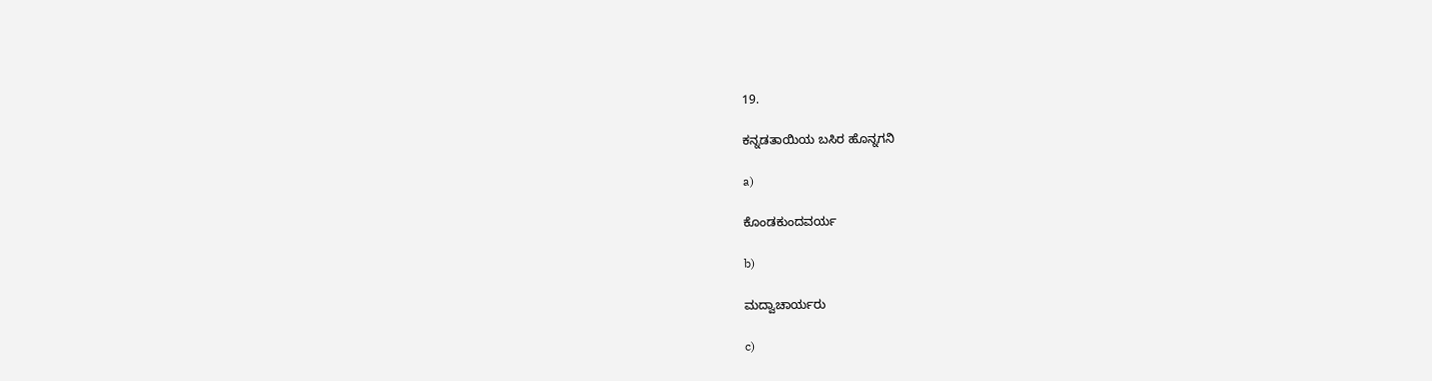19.

ಕನ್ನಡತಾಯಿಯ ಬಸಿರ ಹೊನ್ನಗನಿ

a)

ಕೊಂಡಕುಂದವರ್ಯ

b)

ಮದ್ವಾಚಾರ್ಯರು

c)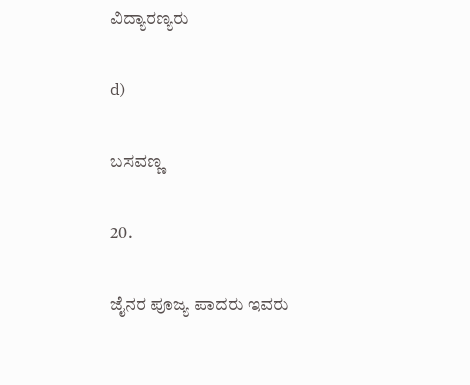ವಿದ್ಯಾರಣ್ಯರು

d)

ಬಸವಣ್ಣ

20.

ಜೈನರ ಪೂಜ್ಯ ಪಾದರು ಇವರು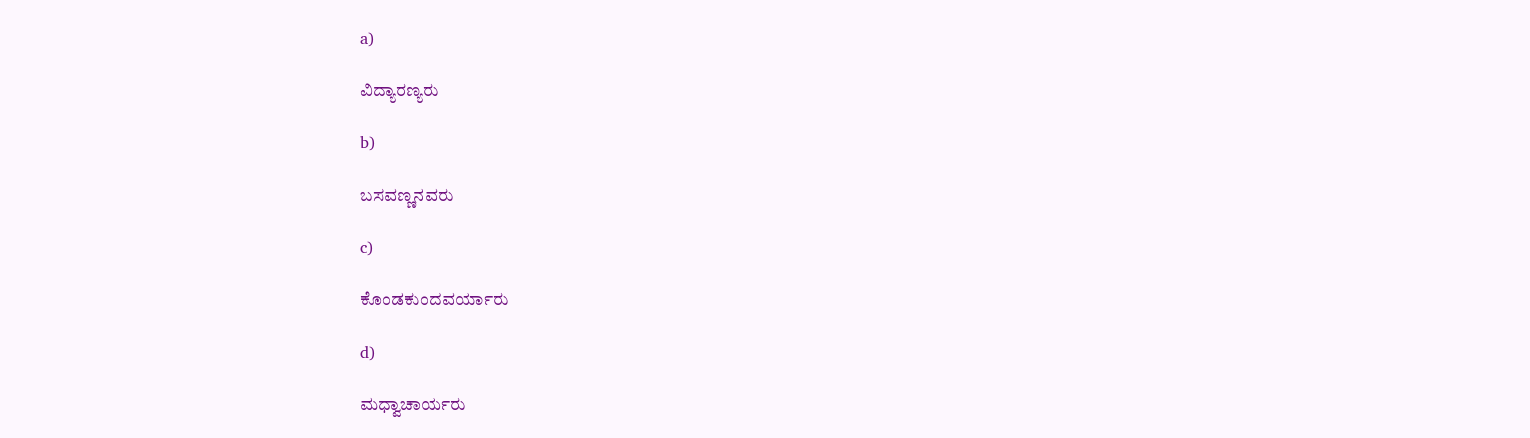a)

ವಿದ್ಯಾರಣ್ಯರು

b)

ಬಸವಣ್ಣನವರು

c)

ಕೊಂಡಕುಂದವರ್ಯಾರು

d)

ಮಧ್ವಾಚಾರ್ಯರು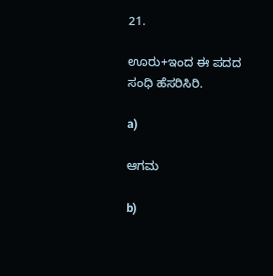21.

ಊರು+ಇಂದ ಈ ಪದದ ಸಂಧಿ ಹೆಸರಿಸಿರಿ.

a)

ಆಗಮ

b)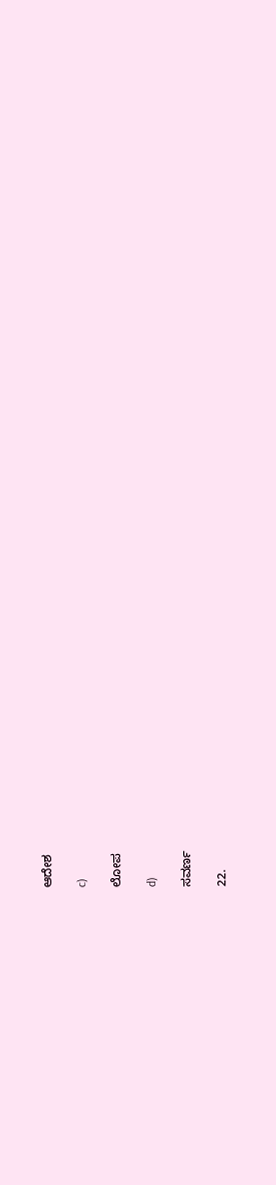ಆದೇಶ

c)

ಲೋಪ

d)

ಸವರ್ಣ

22.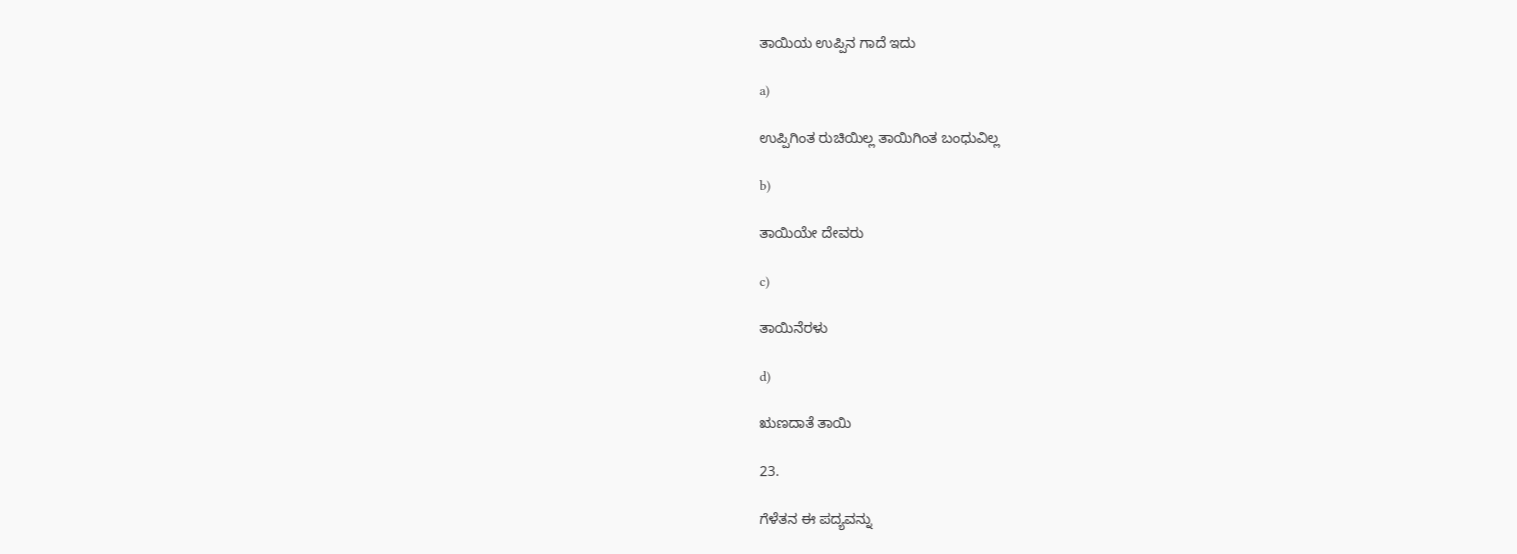ತಾಯಿಯ ಉಪ್ಪಿನ ಗಾದೆ ಇದು

a)

ಉಪ್ಪಿಗಿಂತ ರುಚಿಯಿಲ್ಲ ತಾಯಿಗಿಂತ ಬಂಧುವಿಲ್ಲ

b)

ತಾಯಿಯೇ ದೇವರು

c)

ತಾಯಿನೆರಳು

d)

ಋಣದಾತೆ ತಾಯಿ

23.

ಗೆಳೆತನ ಈ ಪದ್ಯವನ್ನು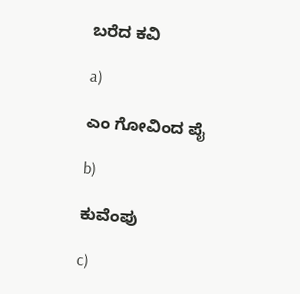ಬರೆದ ಕವಿ

a)

ಎಂ ಗೋವಿಂದ ಪೈ

b)

ಕುವೆಂಪು

c)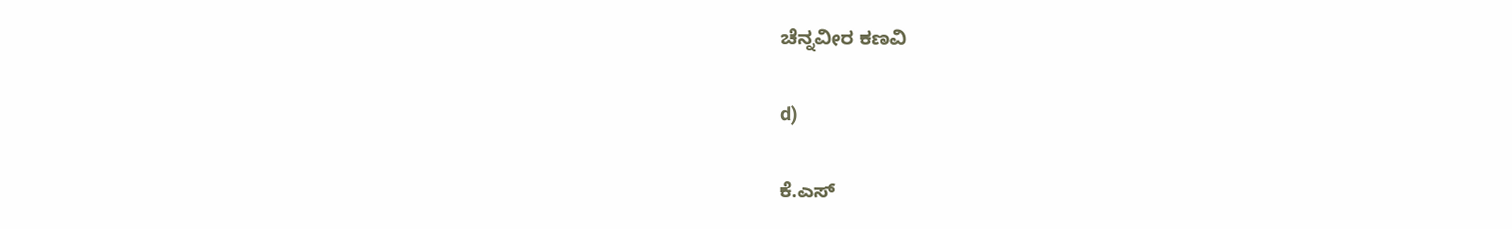ಚೆನ್ನವೀರ ಕಣವಿ

d)

ಕೆ.ಎಸ್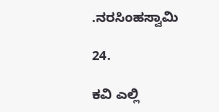.ನರಸಿಂಹಸ್ವಾಮಿ

24.

ಕವಿ ಎಲ್ಲಿ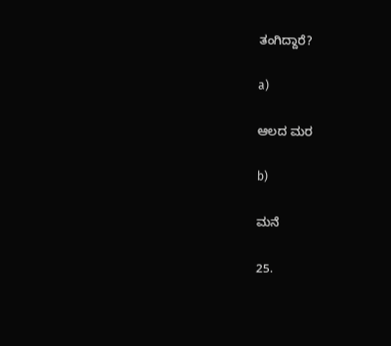ತಂಗಿದ್ದಾರೆ?

a)

ಆಲದ ಮರ

b)

ಮನೆ

25.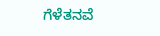ಗೆಳೆತನವೆ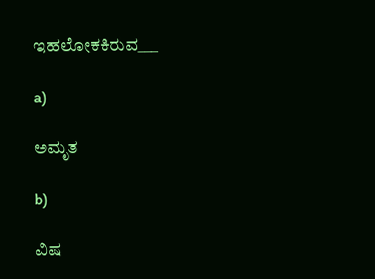ಇಹಲೋಕಕಿರುವ___

a)

ಅಮೃತ

b)

ವಿಷ